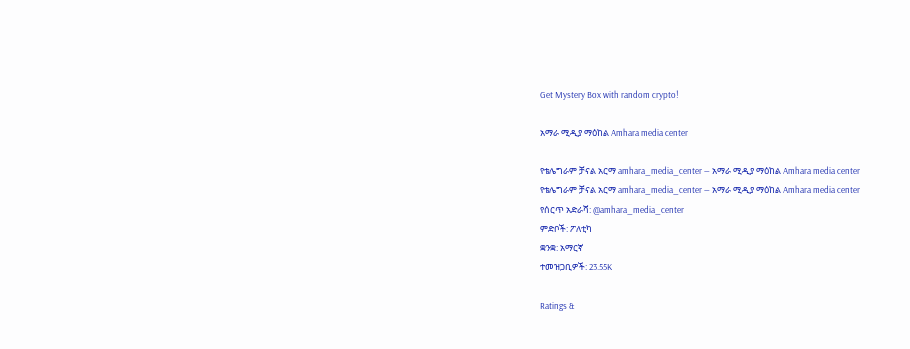Get Mystery Box with random crypto!

አማራ ሚዲያ ማዕከል Amhara media center

የቴሌግራም ቻናል አርማ amhara_media_center — አማራ ሚዲያ ማዕከል Amhara media center
የቴሌግራም ቻናል አርማ amhara_media_center — አማራ ሚዲያ ማዕከል Amhara media center
የሰርጥ አድራሻ: @amhara_media_center
ምድቦች: ፖለቲካ
ቋንቋ: አማርኛ
ተመዝጋቢዎች: 23.55K

Ratings &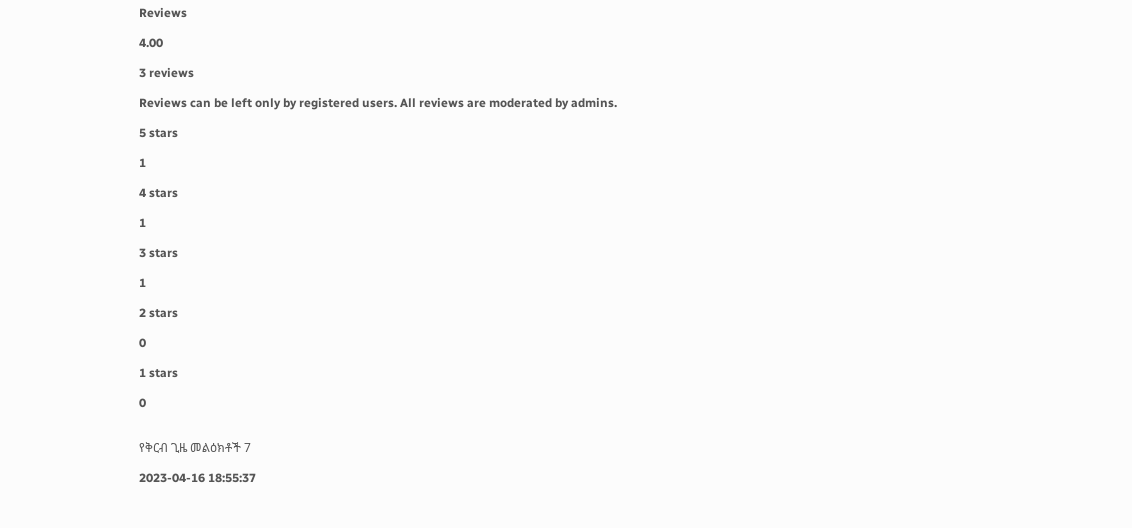Reviews

4.00

3 reviews

Reviews can be left only by registered users. All reviews are moderated by admins.

5 stars

1

4 stars

1

3 stars

1

2 stars

0

1 stars

0


የቅርብ ጊዜ መልዕክቶች 7

2023-04-16 18:55:37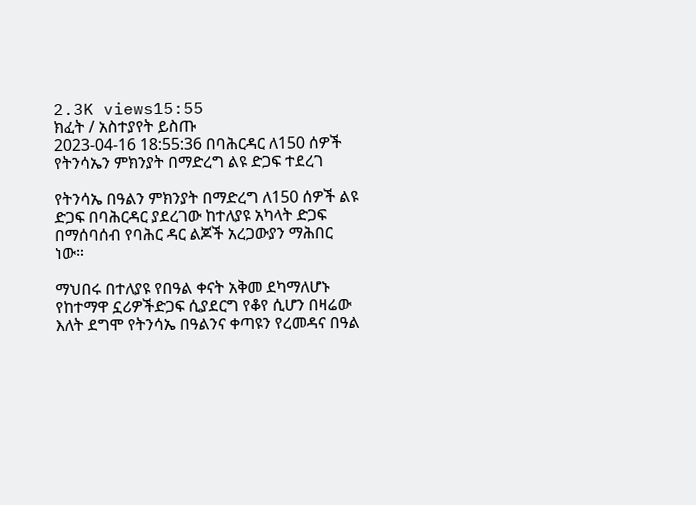2.3K views15:55
ክፈት / አስተያየት ይስጡ
2023-04-16 18:55:36 በባሕርዳር ለ150 ሰዎች የትንሳኤን ምክንያት በማድረግ ልዩ ድጋፍ ተደረገ

የትንሳኤ በዓልን ምክንያት በማድረግ ለ150 ሰዎች ልዩ ድጋፍ በባሕርዳር ያደረገው ከተለያዩ አካላት ድጋፍ በማሰባሰብ የባሕር ዳር ልጆች አረጋውያን ማሕበር ነው።

ማህበሩ በተለያዩ የበዓል ቀናት አቅመ ደካማለሆኑ የከተማዋ ኗሪዎችድጋፍ ሲያደርግ የቆየ ሲሆን በዛሬው እለት ደግሞ የትንሳኤ በዓልንና ቀጣዩን የረመዳና በዓል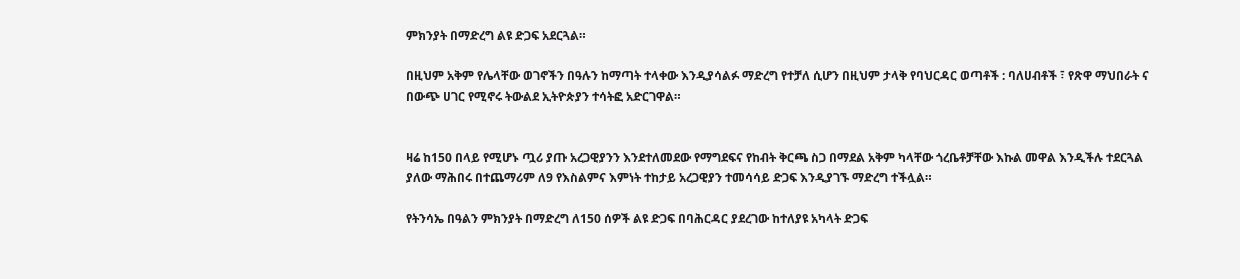ምክንያት በማድረግ ልዩ ድጋፍ አደርጓል።

በዚህም አቅም የሌላቸው ወገኖችን በዓሉን ከማጣት ተላቀው እንዲያሳልፉ ማድረግ የተቻለ ሲሆን በዚህም ታላቅ የባህርዳር ወጣቶች : ባለሀብቶች ፣ የጽዋ ማህበራት ና በውጭ ሀገር የሚኖሩ ትውልደ ኢትዮጵያን ተሳትፎ አድርገዋል።


ዛሬ ከ150 በላይ የሚሆኑ ጧሪ ያጡ አረጋዊያንን እንደተለመደው የማግደፍና የከብት ቅርጫ ስጋ በማደል አቅም ካላቸው ጎረቤቶቻቸው እኩል መዋል እንዲችሉ ተደርጓል ያለው ማሕበሩ በተጨማሪም ለ9 የእስልምና እምነት ተከታይ አረጋዊያን ተመሳሳይ ድጋፍ እንዲያገኙ ማድረግ ተችሏል።

የትንሳኤ በዓልን ምክንያት በማድረግ ለ150 ሰዎች ልዩ ድጋፍ በባሕርዳር ያደረገው ከተለያዩ አካላት ድጋፍ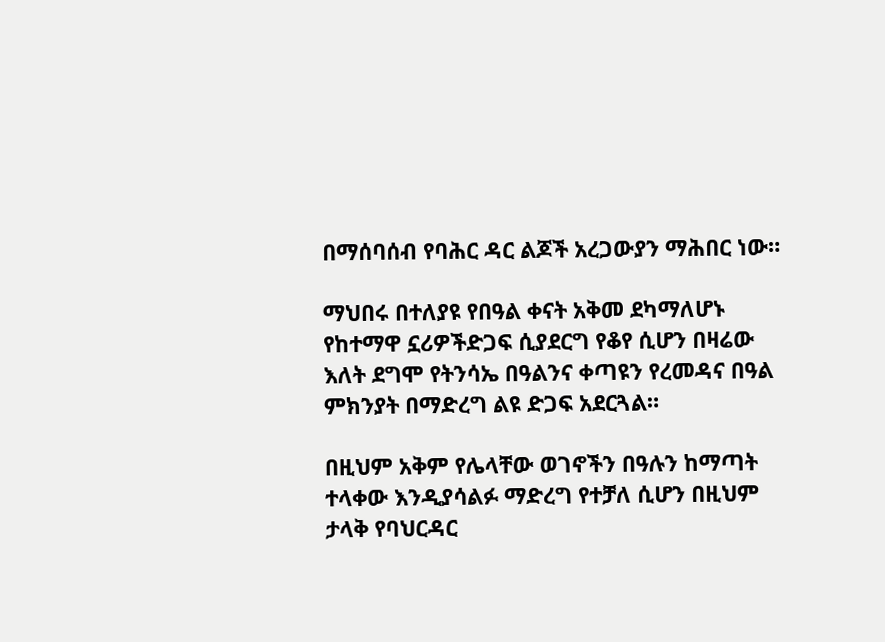በማሰባሰብ የባሕር ዳር ልጆች አረጋውያን ማሕበር ነው።

ማህበሩ በተለያዩ የበዓል ቀናት አቅመ ደካማለሆኑ የከተማዋ ኗሪዎችድጋፍ ሲያደርግ የቆየ ሲሆን በዛሬው እለት ደግሞ የትንሳኤ በዓልንና ቀጣዩን የረመዳና በዓል ምክንያት በማድረግ ልዩ ድጋፍ አደርጓል።

በዚህም አቅም የሌላቸው ወገኖችን በዓሉን ከማጣት ተላቀው እንዲያሳልፉ ማድረግ የተቻለ ሲሆን በዚህም ታላቅ የባህርዳር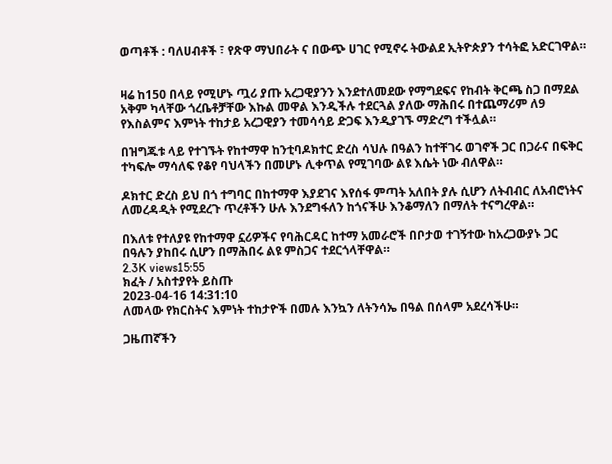ወጣቶች : ባለሀብቶች ፣ የጽዋ ማህበራት ና በውጭ ሀገር የሚኖሩ ትውልደ ኢትዮጵያን ተሳትፎ አድርገዋል።


ዛሬ ከ150 በላይ የሚሆኑ ጧሪ ያጡ አረጋዊያንን እንደተለመደው የማግደፍና የከብት ቅርጫ ስጋ በማደል አቅም ካላቸው ጎረቤቶቻቸው እኩል መዋል እንዲችሉ ተደርጓል ያለው ማሕበሩ በተጨማሪም ለ9 የእስልምና እምነት ተከታይ አረጋዊያን ተመሳሳይ ድጋፍ እንዲያገኙ ማድረግ ተችሏል።

በዝግጁቱ ላይ የተገኙት የከተማዋ ከንቲባዶክተር ድረስ ሳህሉ በዓልን ከተቸገሩ ወገኖች ጋር በጋራና በፍቅር ተካፍሎ ማሳለፍ የቆየ ባህላችን በመሆኑ ሊቀጥል የሚገባው ልዩ እሴት ነው ብለዋል።

ዶክተር ድረስ ይህ በጎ ተግባር በከተማዋ እያደገና እየሰፋ ምጣት አለበት ያሉ ሲሆን ለትብብር ለአብሮነትና ለመረዳዲት የሚደረጉ ጥረቶችን ሁሉ እንደግፋለን ከጎናችሁ እንቆማለን በማለት ተናግረዋል።

በእለቱ የተለያዩ የከተማዋ ኗሪዎችና የባሕርዳር ከተማ አመራሮች በቦታወ ተገኝተው ከአረጋውያኑ ጋር በዓሉን ያከበሩ ሲሆን በማሕበሩ ልዩ ምስጋና ተደርጎላቸዋል።
2.3K views15:55
ክፈት / አስተያየት ይስጡ
2023-04-16 14:31:10
ለመላው የክርስትና እምነት ተከታዮች በመሉ እንኳን ለትንሳኤ በዓል በሰላም አደረሳችሁ።

ጋዜጠኛችን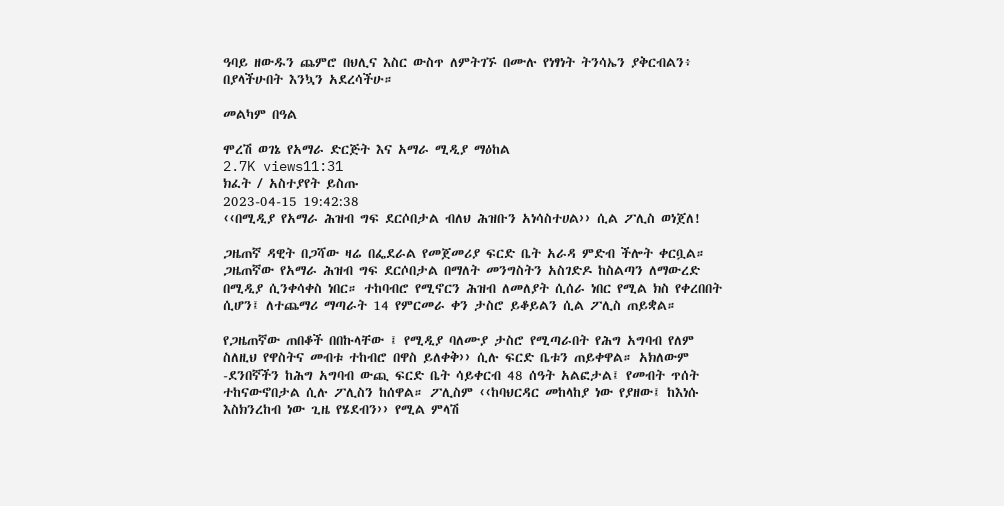ዓባይ ዘውዱን ጨምሮ በህሊና እስር ውስጥ ለምትገኙ በሙሉ የነፃነት ትንሳኤን ያቅርብልን፥ በያላችሁበት እንኳን አደረሳችሁ።

መልካም በዓል

ሞረሽ ወገኔ የአማራ ድርጅት እና አማራ ሚዲያ ማዕከል
2.7K views11:31
ክፈት / አስተያየት ይስጡ
2023-04-15 19:42:38
‹‹በሚዲያ የአማራ ሕዝብ ግፍ ደርሶበታል ብለህ ሕዝቡን አነሳስተሀል›› ሲል ፖሊስ ወነጀለ!

ጋዜጠኛ ዳዊት በጋሻው ዛሬ በፌደራል የመጀመሪያ ፍርድ ቤት አራዳ ምድብ ችሎት ቀርቧል። ጋዜጠኛው የአማራ ሕዝብ ግፍ ደርሶበታል በማለት መንግስትን አስገድዶ ከስልጣን ለማውረድ በሚዲያ ሲንቀሳቀስ ነበር። ተከባብሮ የሚኖርን ሕዝብ ለመለያት ሲሰራ ነበር የሚል ክስ የቀረበበት ሲሆን፤ ለተጨማሪ ማጣራት 14 የምርመራ ቀን ታስሮ ይቆይልን ሲል ፖሊስ ጠይቋል።

የጋዜጠኛው ጠበቆች በበኩላቸው ፤ የሚዲያ ባለሙያ ታስሮ የሚጣራበት የሕግ አግባብ የለም ስለዚህ የዋስትና መብቱ ተከብሮ በዋስ ይለቀቅ›› ሲሉ ፍርድ ቤቱን ጠይቀዋል። አክለውም -ደንበኛችን ከሕግ አግባብ ውጪ ፍርድ ቤት ሳይቀርብ 48 ሰዓት አልፎታል፤ የመብት ጥሰት ተከናውኖበታል ሲሉ ፖሊስን ከሰዋል። ፖሊስም ‹‹ከባህርዳር መከላከያ ነው የያዘው፤ ከእነሱ እስክንረከብ ነው ጊዜ የሄደብን›› የሚል ምላሽ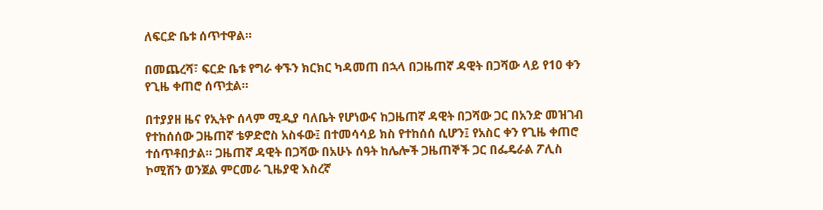ለፍርድ ቤቱ ሰጥተዋል።

በመጨረሻ፣ ፍርድ ቤቱ የግራ ቀኙን ክርክር ካዳመጠ በኋላ በጋዜጠኛ ዳዊት በጋሻው ላይ የ10 ቀን የጊዜ ቀጠሮ ሰጥቷል።

በተያያዘ ዜና የኢትዮ ሰላም ሚዲያ ባለቤት የሆነውና ከጋዜጠኛ ዳዊት በጋሻው ጋር በአንድ መዝገብ የተከሰሰው ጋዜጠኛ ቴዎድሮስ አስፋው፤ በተመሳሳይ ክስ የተከሰሰ ሲሆን፤ የአስር ቀን የጊዜ ቀጠሮ ተሰጥቶበታል። ጋዜጠኛ ዳዊት በጋሻው በአሁኑ ሰዓት ከሌሎች ጋዜጠኞች ጋር በፌዴራል ፖሊስ ኮሚሽን ወንጀል ምርመራ ጊዜያዊ እስረኛ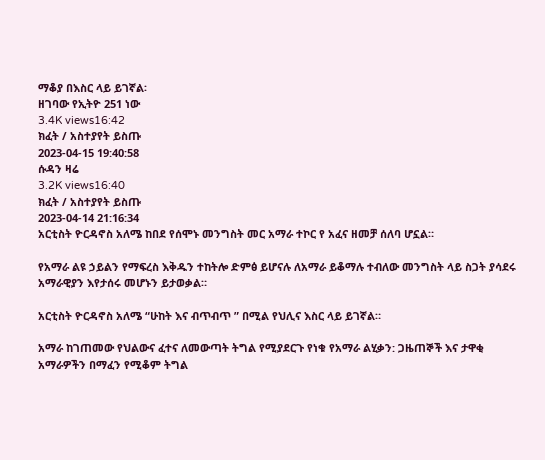ማቆያ በእስር ላይ ይገኛል፡
ዘገባው የኢትዮ 251 ነው
3.4K views16:42
ክፈት / አስተያየት ይስጡ
2023-04-15 19:40:58
ሱዳን ዛሬ
3.2K views16:40
ክፈት / አስተያየት ይስጡ
2023-04-14 21:16:34
አርቲስት ዮርዳኖስ አለሜ ከበደ የሰሞኑ መንግስት መር አማራ ተኮር የ አፈና ዘመቻ ሰለባ ሆኗል።

የአማራ ልዩ ኃይልን የማፍረስ እቅዱን ተከትሎ ድምፅ ይሆናሉ ለአማራ ይቆማሉ ተብለው መንግስት ላይ ስጋት ያሳደሩ አማራዊያን እየታሰሩ መሆኑን ይታወቃል።

አርቲስት ዮርዳኖስ አለሜ “ሁከት እና ብጥብጥ ” በሚል የህሊና እስር ላይ ይገኛል።

አማራ ከገጠመው የህልውና ፈተና ለመውጣት ትግል የሚያደርጉ የነቁ የአማራ ልሂቃን: ጋዜጠኞች እና ታዋቂ አማራዎችን በማፈን የሚቆም ትግል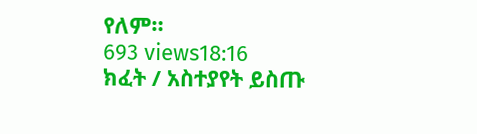የለም።
693 views18:16
ክፈት / አስተያየት ይስጡ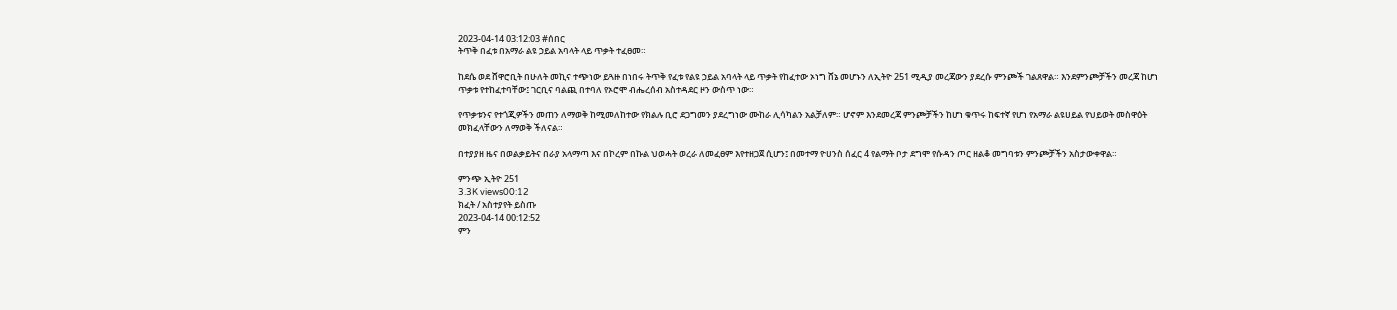2023-04-14 03:12:03 #ሰበር
ትጥቅ በፈቱ በአማራ ልዩ ኃይል አባላት ላይ ጥቃት ተፈፀመ።

ከደሴ ወደ ሸዋሮቢት በሁለት መኪና ተጭነው ይጓዙ በነበሩ ትጥቅ የፈቱ የልዩ ኃይል አባላት ላይ ጥቃት የከፈተው ኦነግ ሸኔ መሆኑን ለኢትዮ 251 ሚዲያ መረጃውን ያደረሱ ምንጮች ገልጸዋል። እንደምንጮቻችን መረጃ ከሆነ ጥቃቱ የተከፈተባቸው፤ ገርቢና ባልጪ በተባለ የኦሮሞ ብሔረሰብ አስተዳደር ዞን ውስጥ ነው።

የጥቃቱንና የተጎጂዎችን መጠን ለማወቅ ከሚመለከተው የክልሉ ቢሮ ደጋግመን ያደረግነው ሙከራ ሊሳካልን አልቻለም። ሆኖም እንደመረጃ ምንጮቻችን ከሆነ ቁጥሩ ከፍተኛ የሆነ የአማራ ልዩሀይል የህይወት መስዋዕት መክፈላቸውን ለማወቅ ችለናል።

በተያያዘ ዜና በወልቃይትና በራያ አላማጣ እና በኮረም በኩል ህወሓት ወረራ ለመፈፀም እየተዘጋጀ ሲሆን፤ በመተማ ዮሀንስ ሰፈር 4 የልማት ቦታ ደግሞ የሱዳን ጦር ዘልቆ መግባቱን ምንጮቻችን አስታውቀዋል።

ምንጭ ኢትዮ 251
3.3K views00:12
ክፈት / አስተያየት ይስጡ
2023-04-14 00:12:52
ምን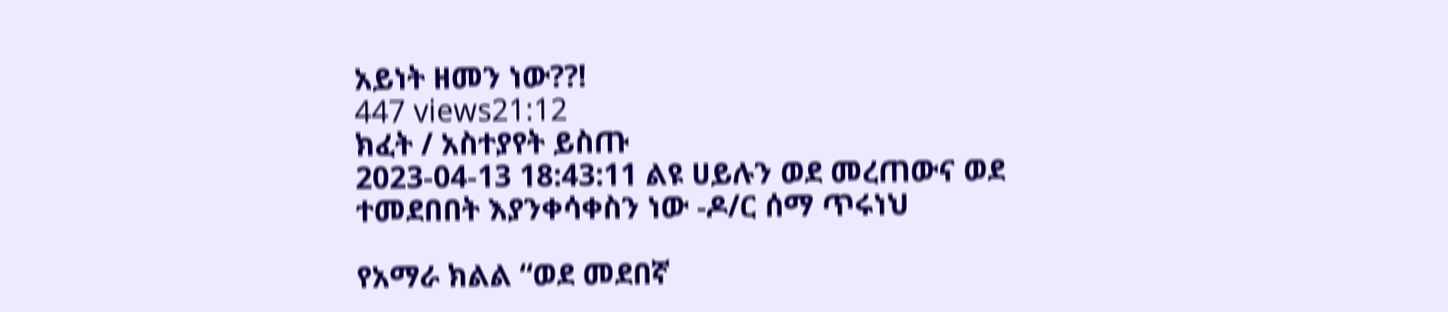አይነት ዘመን ነው??!
447 views21:12
ክፈት / አስተያየት ይስጡ
2023-04-13 18:43:11 ልዩ ሀይሉን ወደ መረጠውና ወደ ተመደበበት እያንቀሳቀስን ነው -ዶ/ር ሰማ ጥሩነህ

የአማራ ክልል “ወደ መደበኛ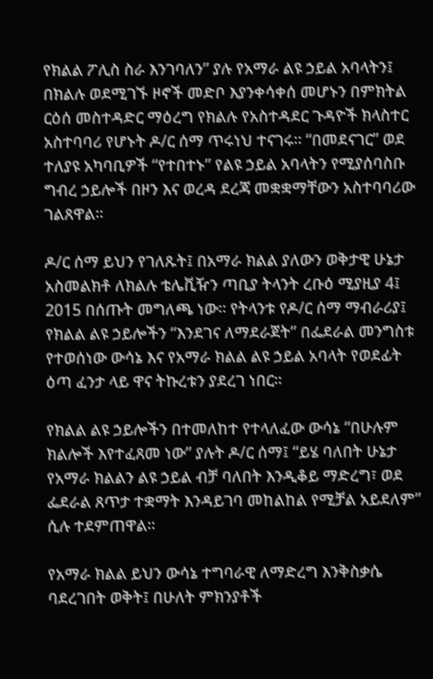የክልል ፖሊስ ስራ እንገባለን” ያሉ የአማራ ልዩ ኃይል አባላትን፤ በክልሉ ወደሚገኙ ዞኖች መድቦ እያንቀሳቀሰ መሆኑን በምክትል ርዕሰ መስተዳድር ማዕረግ የክልሉ የአስተዳደር ጉዳዮች ክላስተር አስተባባሪ የሆኑት ዶ/ር ሰማ ጥሩነህ ተናገሩ። “በመደናገር” ወደ ተለያዩ አካባቢዎች “የተበተኑ” የልዩ ኃይል አባላትን የሚያሰባስቡ ግብረ ኃይሎች በዞን እና ወረዳ ደረጃ መቋቋማቸውን አስተባባሪው ገልጸዋል።

ዶ/ር ሰማ ይህን የገለጹት፤ በአማራ ክልል ያለውን ወቅታዊ ሁኔታ አስመልክቶ ለክልሉ ቴሌቪዥን ጣቢያ ትላንት ረቡዕ ሚያዚያ 4፤ 2015 በሰጡት መግለጫ ነው። የትላንቱ የዶ/ር ሰማ ማብራሪያ፤ የክልል ልዩ ኃይሎችን “እንደገና ለማደራጀት” በፌደራል መንግስቱ የተወሰነው ውሳኔ እና የአማራ ክልል ልዩ ኃይል አባላት የወደፊት ዕጣ ፈንታ ላይ ዋና ትኩረቱን ያደረገ ነበር።

የክልል ልዩ ኃይሎችን በተመለከተ የተላለፈው ውሳኔ “በሁሉም ክልሎች እየተፈጸመ ነው” ያሉት ዶ/ር ሰማ፤ “ይሄ ባለበት ሁኔታ የአማራ ክልልን ልዩ ኃይል ብቻ ባለበት እንዲቆይ ማድረግ፣ ወደ ፌደራል ጸጥታ ተቋማት እንዳይገባ መከልከል የሚቻል አይደለም” ሲሉ ተደምጠዋል።

የአማራ ክልል ይህን ውሳኔ ተግባራዊ ለማድረግ እንቅስቃሴ ባደረገበት ወቅት፤ በሁለት ምክንያቶች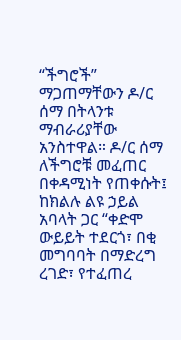“ችግሮች” ማጋጠማቸውን ዶ/ር ሰማ በትላንቱ ማብራሪያቸው አንስተዋል። ዶ/ር ሰማ ለችግሮቹ መፈጠር በቀዳሚነት የጠቀሱት፤ ከክልሉ ልዩ ኃይል አባላት ጋር “ቀድሞ ውይይት ተደርጎ፣ በቂ መግባባት በማድረግ ረገድ፣ የተፈጠረ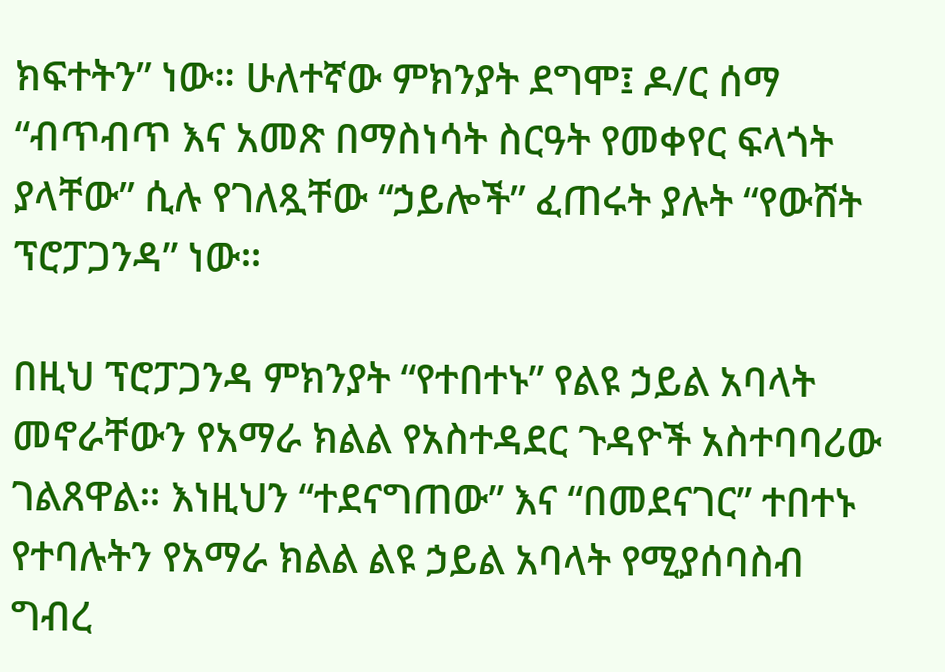ክፍተትን” ነው። ሁለተኛው ምክንያት ደግሞ፤ ዶ/ር ሰማ “ብጥብጥ እና አመጽ በማስነሳት ስርዓት የመቀየር ፍላጎት ያላቸው” ሲሉ የገለጿቸው “ኃይሎች” ፈጠሩት ያሉት “የውሸት ፕሮፓጋንዳ” ነው።

በዚህ ፕሮፓጋንዳ ምክንያት “የተበተኑ” የልዩ ኃይል አባላት መኖራቸውን የአማራ ክልል የአስተዳደር ጉዳዮች አስተባባሪው ገልጸዋል። እነዚህን “ተደናግጠው” እና “በመደናገር” ተበተኑ የተባሉትን የአማራ ክልል ልዩ ኃይል አባላት የሚያሰባስብ ግብረ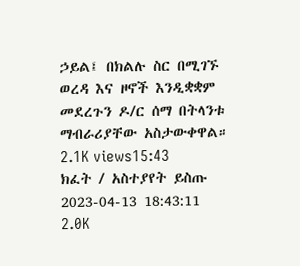ኃይል፤ በክልሉ ስር በሚገኙ ወረዳ እና ዞኖች እንዲቋቋም መደረጉን ዶ/ር ሰማ በትላንቱ ማብራሪያቸው አስታውቀዋል።
2.1K views15:43
ክፈት / አስተያየት ይስጡ
2023-04-13 18:43:11
2.0K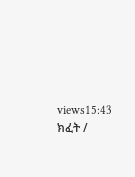views15:43
ክፈት /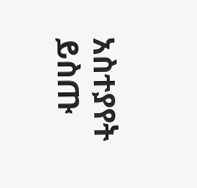አስተያየት ይስጡ